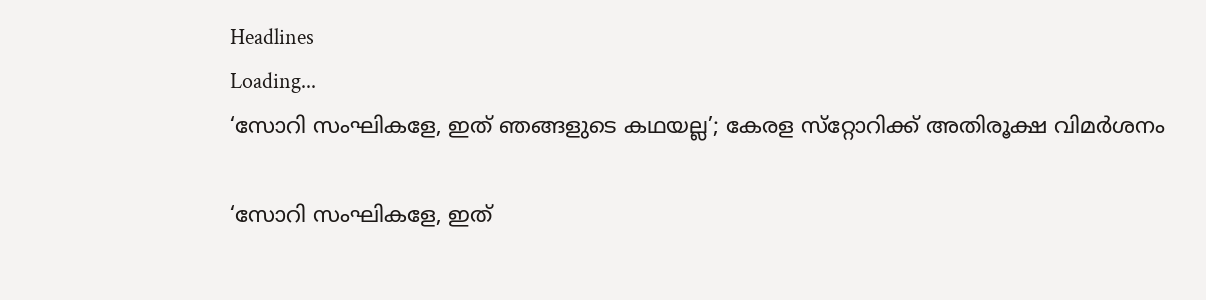Headlines
Loading...
‘സോറി സംഘികളേ, ഇത് ഞങ്ങളുടെ കഥയല്ല’; കേരള സ്‌റ്റോറിക്ക് അതിരൂക്ഷ വിമർശനം

‘സോറി സംഘികളേ, ഇത്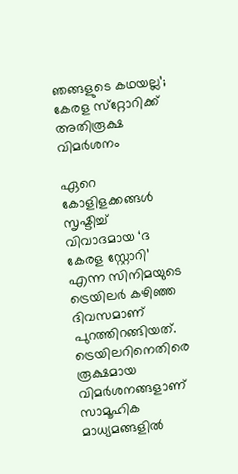ഞങ്ങളുടെ കഥയല്ല’; കേരള സ്‌റ്റോറിക്ക് അതിരൂക്ഷ വിമർശനം

ഏറെ കോളിളക്കങ്ങൾ സൃഷ്ടിച്ച് വിവാദമായ ‘ദ കേരള സ്റ്റോറി’ എന്ന സിനിമയുടെ ട്രെയിലർ കഴിഞ്ഞ ദിവസമാണ് പുറത്തിറങ്ങിയത്. ട്രെയിലറിനെതിരെ രൂക്ഷമായ വിമർശനങ്ങളാണ് സാമൂഹിക മാധ്യമങ്ങളിൽ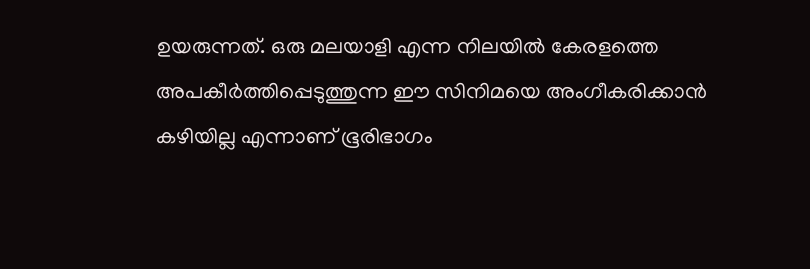ഉയരുന്നത്. ഒരു മലയാളി എന്ന നിലയിൽ കേരളത്തെ അപകീർത്തിപ്പെടുത്തുന്ന ഈ സിനിമയെ അംഗീകരിക്കാൻ കഴിയില്ല എന്നാണ് ഭൂരിഭാഗം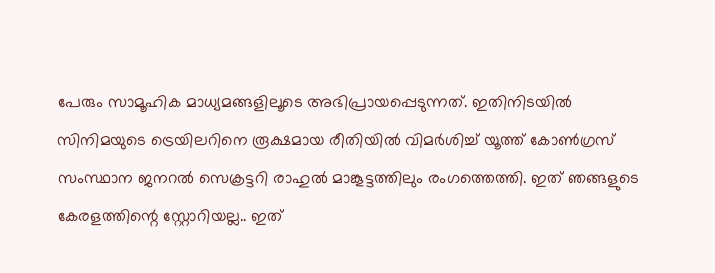പേരും സാമൂഹിക മാധ്യമങ്ങളിലൂടെ അഭിപ്രായപ്പെടുന്നത്. ഇതിനിടയിൽ സിനിമയുടെ ട്രെയിലറിനെ രൂക്ഷമായ രീതിയിൽ വിമർശിച്ച് യൂത്ത് കോണ്‍ഗ്രസ് സംസ്ഥാന ജനറല്‍ സെക്രട്ടറി രാഹുൽ മാങ്കൂട്ടത്തിലും രംഗത്തെത്തി. ഇത് ഞങ്ങളുടെ കേരളത്തിന്റെ സ്റ്റോറിയല്ല.. ഇത്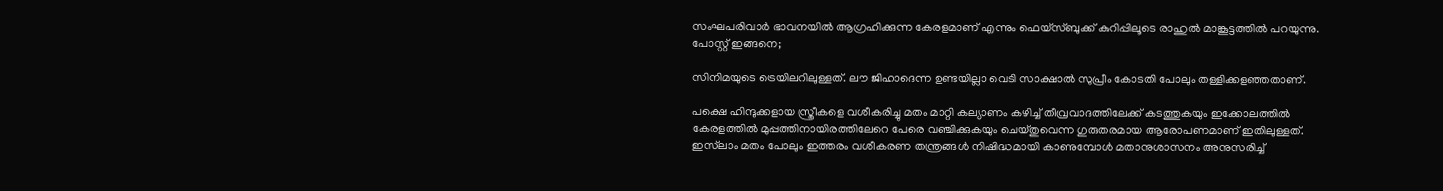സംഘപരിവാര്‍ ഭാവനയില്‍ ആഗ്രഹിക്കുന്ന കേരളമാണ് എന്നും ഫെയ്‌സ്ബുക്ക് കുറിപ്പിലൂടെ രാഹുല്‍ മാങ്കൂട്ടത്തില്‍ പറയുന്നു. പോസ്റ്റ് ഇങ്ങനെ;

സിനിമയുടെ ട്രെയിലറിലുള്ളത്. ലൗ ജിഹാദെന്ന ഉണ്ടയില്ലാ വെടി സാക്ഷാൽ സുപ്രീം കോടതി പോലും തള്ളിക്കളഞ്ഞതാണ്.

പക്ഷെ ഹിന്ദുക്കളായ സ്ത്രീകളെ വശീകരിച്ചു മതം മാറ്റി കല്യാണം കഴിച്ച് തീവ്രവാദത്തിലേക്ക് കടത്തുകയും ഇക്കോലത്തിൽ കേരളത്തിൽ മുപ്പത്തിനായിരത്തിലേറെ പേരെ വഞ്ചിക്കുകയും ചെയ്തുവെന്ന ഗുരുതരമായ ആരോപണമാണ് ഇതിലുള്ളത്. ഇസ്‌ലാം മതം പോലും ഇത്തരം വശീകരണ തന്ത്രങ്ങൾ നിഷിദ്ധമായി കാണുമ്പോൾ മതാനുശാസനം അനുസരിച്ച്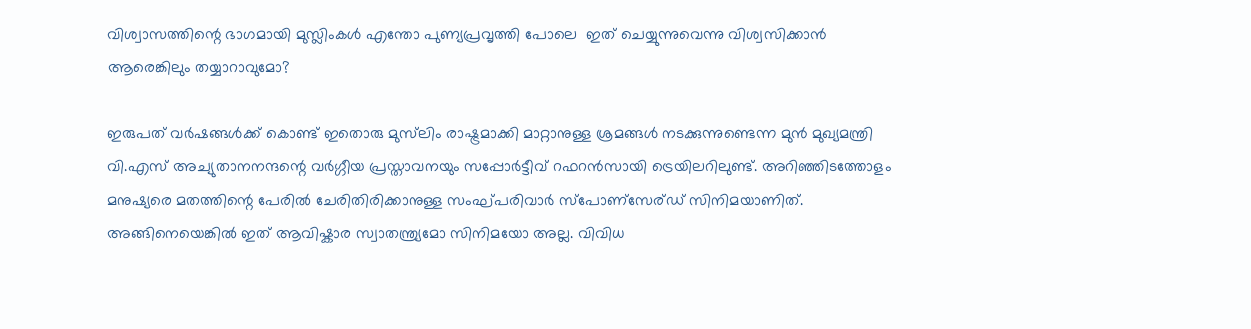വിശ്വാസത്തിന്റെ ഭാഗമായി മുസ്ലിംകൾ എന്തോ പുണ്യപ്രവൃത്തി പോലെ  ഇത് ചെയ്യുന്നുവെന്നു വിശ്വസിക്കാൻ ആരെങ്കിലും തയ്യാറാവുമോ?

ഇരുപത് വർഷങ്ങൾക്ക് കൊണ്ട് ഇതൊരു മുസ്‌ലിം രാഷ്ട്രമാക്കി മാറ്റാനുള്ള ശ്രമങ്ങൾ നടക്കുന്നുണ്ടെന്ന മുൻ മുഖ്യമന്ത്രി വി.എസ് അച്യുതാനനന്ദന്റെ വർഗ്ഗീയ പ്രസ്താവനയും സപ്പോർട്ടീവ് റഫറൻസായി ട്രെയിലറിലുണ്ട്. അറിഞ്ഞിടത്തോളം മനുഷ്യരെ മതത്തിന്റെ പേരിൽ ചേരിതിരിക്കാനുള്ള സംഘ്പരിവാർ സ്പോണ്സേര്ഡ് സിനിമയാണിത്. അങ്ങിനെയെങ്കിൽ ഇത് ആവിഷ്കാര സ്വാതന്ത്ര്യമോ സിനിമയോ അല്ല. വിവിധ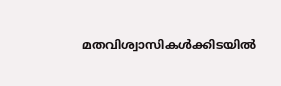മതവിശ്വാസികൾക്കിടയിൽ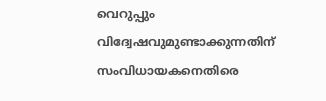വെറുപ്പും വിദ്വേഷവുമുണ്ടാക്കുന്നതിന് സംവിധായകനെതിരെ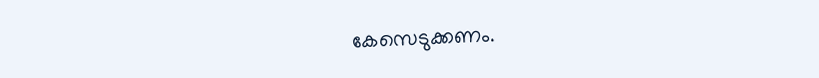കേസെടുക്കണം.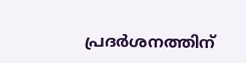പ്രദർശനത്തിന്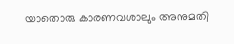യാതൊരു കാരണവശാലും അനുമതി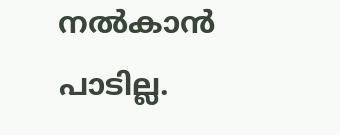നൽകാൻ പാടില്ല.